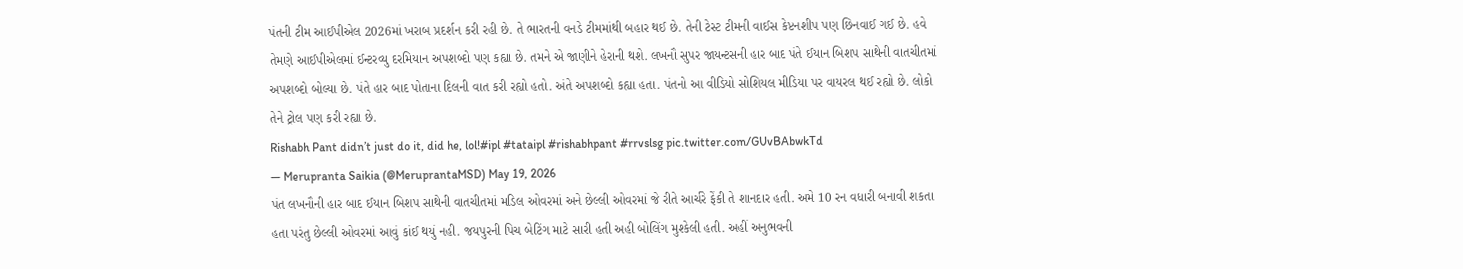પંતની ટીમ આઈપીએલ 2026માં ખરાબ પ્રદર્શન કરી રહી છે. તે ભારતની વનડે ટીમમાંથી બહાર થઈ છે. તેની ટેસ્ટ ટીમની વાઈસ કેપ્ટનશીપ પણ છિનવાઈ ગઈ છે. હવે તેમણે આઈપીએલમાં ઈન્ટરવ્યુ દરમિયાન અપશબ્દો પણ કહ્યા છે. તમને એ જાણીને હેરાની થશે. લખનૌ સુપર જાયન્ટસની હાર બાદ પંતે ઈયાન બિશપ સાથેની વાતચીતમાં અપશબ્દો બોલ્યા છે. પંતે હાર બાદ પોતાના દિલની વાત કરી રહ્યો હતો. અંતે અપશબ્દો કહ્યા હતા. પંતનો આ વીડિયો સોશિયલ મીડિયા પર વાયરલ થઈ રહ્યો છે. લોકો તેને ટ્રોલ પણ કરી રહ્યા છે.
Rishabh Pant didn’t just do it, did he, lol!#ipl #tataipl #rishabhpant #rrvslsg pic.twitter.com/GUvBAbwkTd
— Merupranta Saikia (@MeruprantaMSD) May 19, 2026
પંત લખનૌની હાર બાદ ઈયાન બિશપ સાથેની વાતચીતમાં મડિલ ઓવરમાં અને છેલ્લી ઓવરમાં જે રીતે આર્ચરે ફેંકી તે શાનદાર હતી. અમે 10 રન વધારી બનાવી શકતા હતા પરંતુ છેલ્લી ઓવરમાં આવું કાંઈ થયું નહી. જયપુરની પિચ બેટિંગ માટે સારી હતી અહી બોલિંગ મુશ્કેલી હતી. અહીં અનુભવની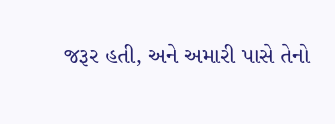જરૂર હતી, અને અમારી પાસે તેનો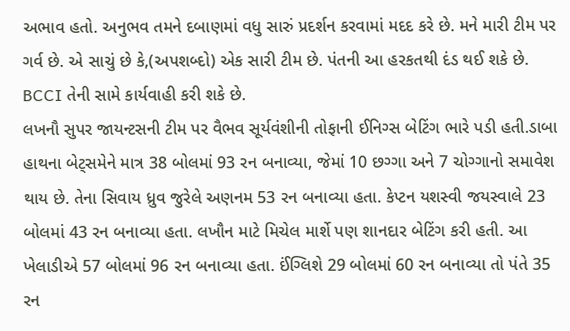અભાવ હતો. અનુભવ તમને દબાણમાં વધુ સારું પ્રદર્શન કરવામાં મદદ કરે છે. મને મારી ટીમ પર ગર્વ છે. એ સાચું છે કે,(અપશબ્દો) એક સારી ટીમ છે. પંતની આ હરકતથી દંડ થઈ શકે છે. BCCI તેની સામે કાર્યવાહી કરી શકે છે.
લખનૌ સુપર જાયન્ટસની ટીમ પર વૈભવ સૂર્યવંશીની તોફાની ઈનિગ્સ બેટિંગ ભારે પડી હતી.ડાબા હાથના બેટ્સમેને માત્ર 38 બોલમાં 93 રન બનાવ્યા, જેમાં 10 છગ્ગા અને 7 ચોગ્ગાનો સમાવેશ થાય છે. તેના સિવાય ધ્રુવ જુરેલે અણનમ 53 રન બનાવ્યા હતા. કેપ્ટન યશસ્વી જયસ્વાલે 23 બોલમાં 43 રન બનાવ્યા હતા. લખૌન માટે મિચેલ માર્શે પણ શાનદાર બેટિંગ કરી હતી. આ ખેલાડીએ 57 બોલમાં 96 રન બનાવ્યા હતા. ઈંગ્લિશે 29 બોલમાં 60 રન બનાવ્યા તો પંતે 35 રન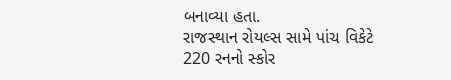બનાવ્યા હતા.
રાજસ્થાન રોયલ્સ સામે પાંચ વિકેટે 220 રનનો સ્કોર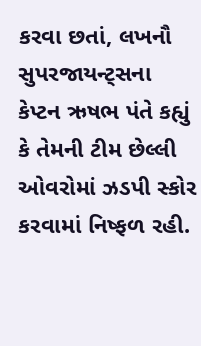કરવા છતાં, લખનૌ સુપરજાયન્ટ્સના કેપ્ટન ઋષભ પંતે કહ્યું કે તેમની ટીમ છેલ્લી ઓવરોમાં ઝડપી સ્કોર કરવામાં નિષ્ફળ રહી.